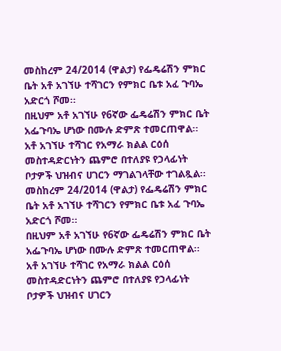መስከረም 24/2014 (ዋልታ) የፌዴሬሽን ምክር ቤት አቶ አገኘሁ ተሻገርን የምክር ቤቱ አፈ ጉባኤ አድርጎ ሾመ፡፡
በዚህም አቶ አገኘሁ የ6ኛው ፌዴሬሽን ምክር ቤት አፌጉባኤ ሆነው በሙሉ ድምጽ ተመርጠዋል፡፡
አቶ አገኘሁ ተሻገር የአማራ ክልል ርዕሰ መስተዳድርነትን ጨምሮ በተለያዩ የኃላፊነት ቦታዎች ህዝብና ሀገርን ማገልገላቸው ተገልጿል፡፡
መስከረም 24/2014 (ዋልታ) የፌዴሬሽን ምክር ቤት አቶ አገኘሁ ተሻገርን የምክር ቤቱ አፈ ጉባኤ አድርጎ ሾመ፡፡
በዚህም አቶ አገኘሁ የ6ኛው ፌዴሬሽን ምክር ቤት አፌጉባኤ ሆነው በሙሉ ድምጽ ተመርጠዋል፡፡
አቶ አገኘሁ ተሻገር የአማራ ክልል ርዕሰ መስተዳድርነትን ጨምሮ በተለያዩ የኃላፊነት ቦታዎች ህዝብና ሀገርን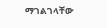ማገልገላቸው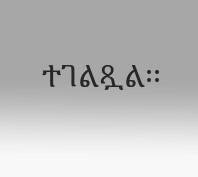ተገልጿል፡፡